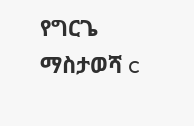የግርጌ ማስታወሻ c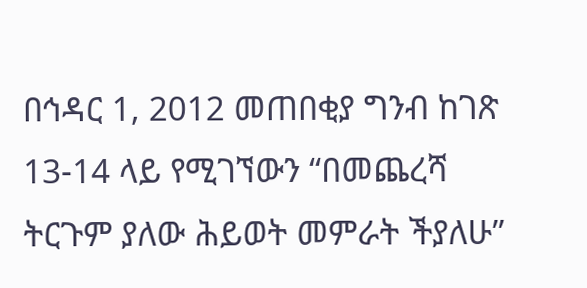በኅዳር 1, 2012 መጠበቂያ ግንብ ከገጽ 13-14 ላይ የሚገኘውን “በመጨረሻ ትርጉም ያለው ሕይወት መምራት ችያለሁ”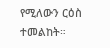የሚለውን ርዕስ ተመልከት።